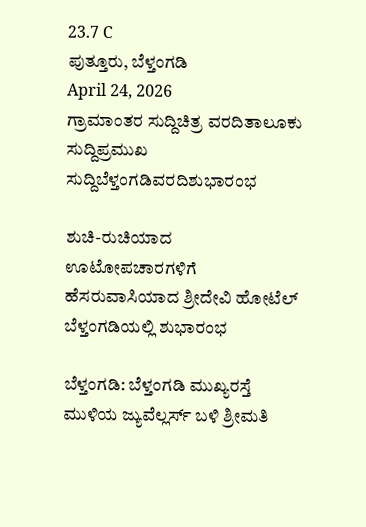23.7 C
ಪುತ್ತೂರು, ಬೆಳ್ತಂಗಡಿ
April 24, 2026
ಗ್ರಾಮಾಂತರ ಸುದ್ದಿಚಿತ್ರ ವರದಿತಾಲೂಕು ಸುದ್ದಿಪ್ರಮುಖ ಸುದ್ದಿಬೆಳ್ತಂಗಡಿವರದಿಶುಭಾರಂಭ

ಶುಚಿ-ರುಚಿಯಾದ ಊಟೋಪಚಾರಗಳಿಗೆ ಹೆಸರುವಾಸಿಯಾದ ಶ್ರೀದೇವಿ ಹೋಟೆಲ್ ಬೆಳ್ತಂಗಡಿಯಲ್ಲಿ ಶುಭಾರಂಭ

ಬೆಳ್ತಂಗಡಿ: ಬೆಳ್ತಂಗಡಿ ಮುಖ್ಯರಸ್ತೆ ಮುಳಿಯ ಜ್ಯುವೆಲ್ಲರ್ಸ್ ಬಳಿ ಶ್ರೀಮತಿ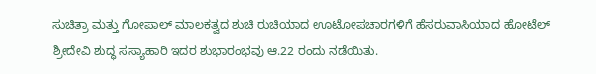ಸುಚಿತ್ರಾ ಮತ್ತು ಗೋಪಾಲ್ ಮಾಲಕತ್ವದ ಶುಚಿ ರುಚಿಯಾದ ಊಟೋಪಚಾರಗಳಿಗೆ ಹೆಸರುವಾಸಿಯಾದ ಹೋಟೆಲ್ ಶ್ರೀದೇವಿ ಶುದ್ಧ ಸಸ್ಯಾಹಾರಿ ಇದರ ಶುಭಾರಂಭವು ಆ.22 ರಂದು ನಡೆಯಿತು.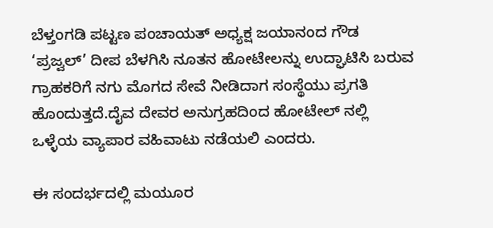ಬೆಳ್ತಂಗಡಿ ಪಟ್ಟಣ ಪಂಚಾಯತ್ ಅಧ್ಯಕ್ಷ ಜಯಾನಂದ ಗೌಡ ‘ಪ್ರಜ್ವಲ್’ ದೀಪ ಬೆಳಗಿಸಿ ನೂತನ ಹೋಟೇಲನ್ನು ಉದ್ಘಾಟಿಸಿ ಬರುವ ಗ್ರಾಹಕರಿಗೆ ನಗು ಮೊಗದ ಸೇವೆ ನೀಡಿದಾಗ ಸಂಸ್ಥೆಯು ಪ್ರಗತಿ ಹೊಂದುತ್ತದೆ.ದೈವ ದೇವರ ಅನುಗ್ರಹದಿಂದ ಹೋಟೇಲ್ ನಲ್ಲಿ ಒಳ್ಳೆಯ ವ್ಯಾಪಾರ ವಹಿವಾಟು ನಡೆಯಲಿ ಎಂದರು.

ಈ ಸಂದರ್ಭದಲ್ಲಿ ಮಯೂರ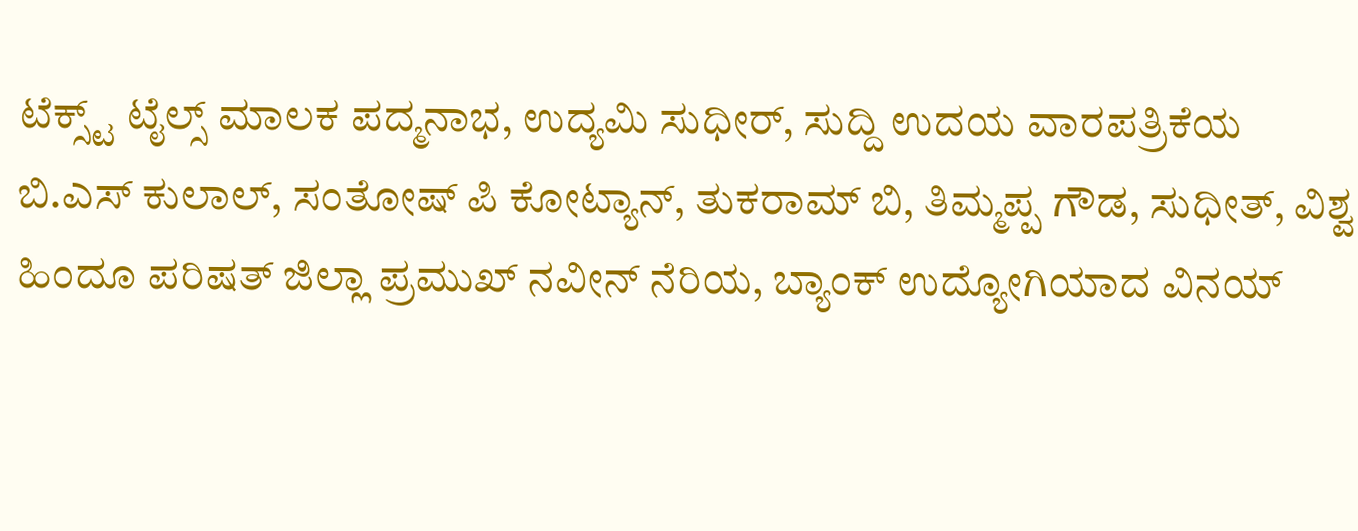ಟೆಕ್ಸ್ಟ್ ಟೈಲ್ಸ್ ಮಾಲಕ ಪದ್ಮನಾಭ, ಉದ್ಯಮಿ ಸುಧೀರ್, ಸುದ್ದಿ ಉದಯ ವಾರಪತ್ರಿಕೆಯ ಬಿ.ಎಸ್ ಕುಲಾಲ್, ಸಂತೋಷ್ ಪಿ ಕೋಟ್ಯಾನ್, ತುಕರಾಮ್ ಬಿ, ತಿಮ್ಮಪ್ಪ ಗೌಡ, ಸುಧೀತ್, ವಿಶ್ವ ಹಿಂದೂ ಪರಿಷತ್ ಜಿಲ್ಲಾ ಪ್ರಮುಖ್ ನವೀನ್ ನೆರಿಯ, ಬ್ಯಾಂಕ್ ಉದ್ಯೋಗಿಯಾದ ವಿನಯ್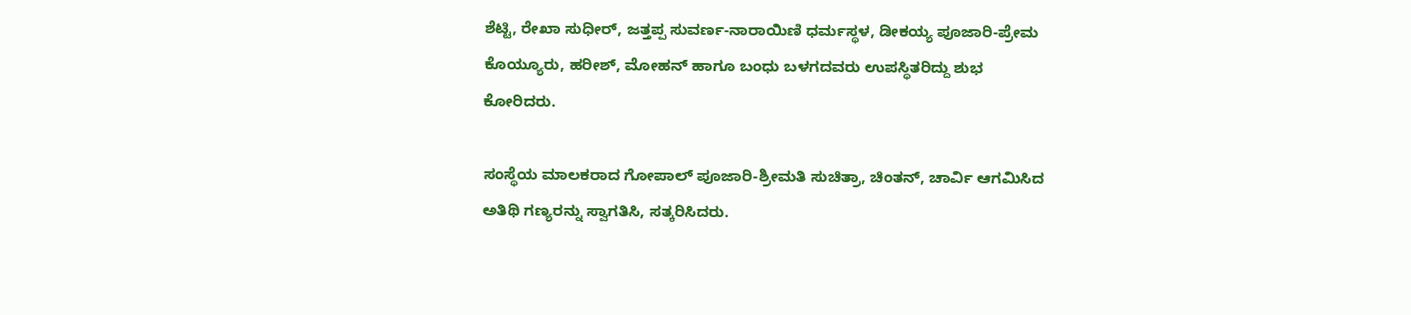ಶೆಟ್ಟಿ, ರೇಖಾ ಸುಧೀರ್, ಜತ್ತಪ್ಪ ಸುವರ್ಣ-ನಾರಾಯಿಣಿ ಧರ್ಮಸ್ಥಳ, ಡೀಕಯ್ಯ ಪೂಜಾರಿ-ಪ್ರೇಮ ಕೊಯ್ಯೂರು, ಹರೀಶ್, ಮೋಹನ್ ಹಾಗೂ ಬಂಧು ಬಳಗದವರು ಉಪಸ್ಥಿತರಿದ್ದು ಶುಭ ಕೋರಿದರು.

ಸಂಸ್ಥೆಯ ಮಾಲಕರಾದ ಗೋಪಾಲ್ ಪೂಜಾರಿ-ಶ್ರೀಮತಿ ಸುಚಿತ್ರಾ, ಚಿಂತನ್, ಚಾರ್ವಿ ಆಗಮಿಸಿದ ಅತಿಥಿ ಗಣ್ಯರನ್ನು ಸ್ವಾಗತಿಸಿ, ಸತ್ಕರಿಸಿದರು.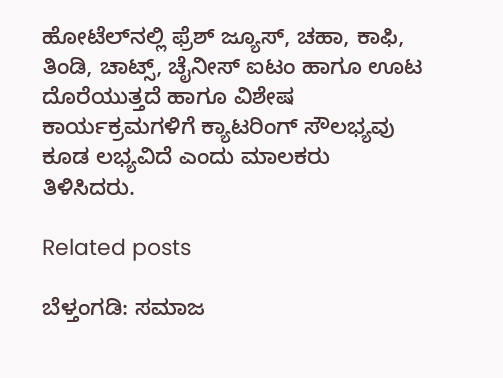ಹೋಟೆಲ್‌ನಲ್ಲಿ ಫ್ರೆಶ್ ಜ್ಯೂಸ್, ಚಹಾ, ಕಾಫಿ, ತಿಂಡಿ, ಚಾಟ್ಸ್, ಚೈನೀಸ್ ಐಟಂ ಹಾಗೂ ಊಟ ದೊರೆಯುತ್ತದೆ ಹಾಗೂ ವಿಶೇಷ ಕಾರ್ಯಕ್ರಮಗಳಿಗೆ ಕ್ಯಾಟರಿಂಗ್ ಸೌಲಭ್ಯವು ಕೂಡ ಲಭ್ಯವಿದೆ ಎಂದು ಮಾಲಕರು ತಿಳಿಸಿದರು.

Related posts

ಬೆಳ್ತಂಗಡಿ: ಸಮಾಜ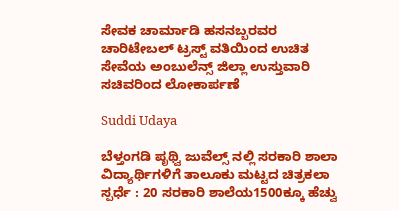ಸೇವಕ ಚಾರ್ಮಾಡಿ ಹಸನಬ್ಬರವರ ಚಾರಿಟೇಬಲ್ ಟ್ರಸ್ಟ್ ವತಿಯಿಂದ ಉಚಿತ ಸೇವೆಯ ಅಂಬುಲೆನ್ಸ್ ಜಿಲ್ಲಾ ಉಸ್ತುವಾರಿ ಸಚಿವರಿಂದ ಲೋಕಾರ್ಪಣೆ

Suddi Udaya

ಬೆಳ್ತಂಗಡಿ ಪೃಥ್ವಿ ಜುವೆಲ್ಸ್ ನಲ್ಲಿ ಸರಕಾರಿ ಶಾಲಾ ವಿದ್ಯಾರ್ಥಿಗಳಿಗೆ ತಾಲೂಕು ಮಟ್ಟದ ಚಿತ್ರಕಲಾ ಸ್ಪರ್ಧೆ : 20 ಸರಕಾರಿ ಶಾಲೆಯ1500ಕ್ಕೂ ಹೆಚ್ವು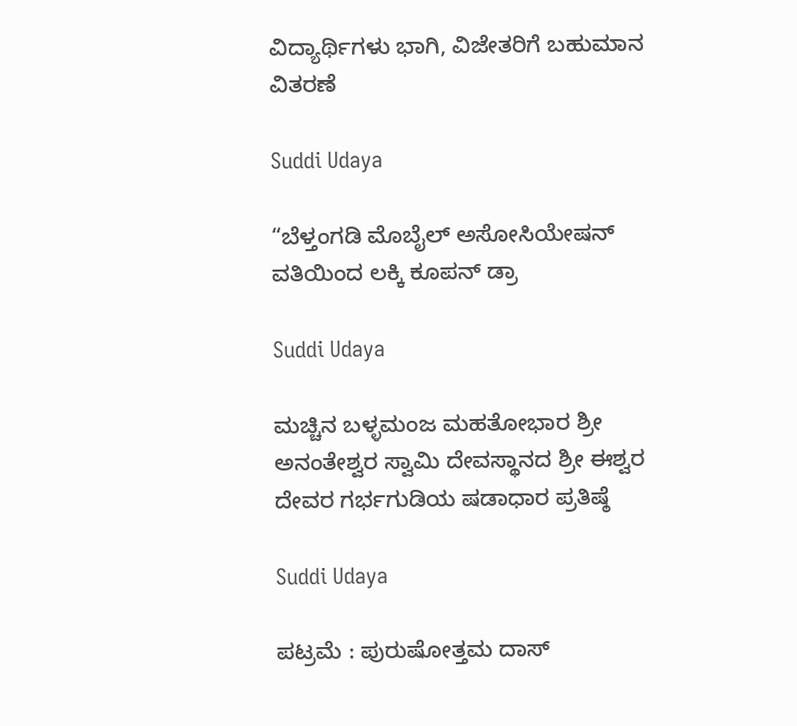ವಿದ್ಯಾರ್ಥಿಗಳು ಭಾಗಿ, ವಿಜೇತರಿಗೆ ಬಹುಮಾನ ವಿತರಣೆ

Suddi Udaya

“ಬೆಳ್ತಂಗಡಿ ಮೊಬೈಲ್ ಅಸೋಸಿಯೇಷನ್ ವತಿಯಿಂದ ಲಕ್ಕಿ ಕೂಪನ್ ಡ್ರಾ

Suddi Udaya

ಮಚ್ಚಿನ ಬಳ್ಳಮಂಜ ಮಹತೋಭಾರ ಶ್ರೀ ಅನಂತೇಶ್ವರ ಸ್ವಾಮಿ ದೇವಸ್ಥಾನದ ಶ್ರೀ ಈಶ್ವರ ದೇವರ ಗರ್ಭಗುಡಿಯ ಷಡಾಧಾರ ಪ್ರತಿಷ್ಠೆ

Suddi Udaya

ಪಟ್ರಮೆ : ಪುರುಷೋತ್ತಮ ದಾಸ್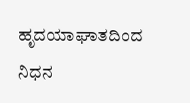ಹೃದಯಾಘಾತದಿಂದ ನಿಧನ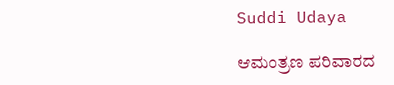Suddi Udaya

ಆಮಂತ್ರಣ ಪರಿವಾರದ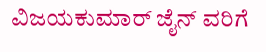ವಿಜಯಕುಮಾರ್ ಜೈನ್ ವರಿಗೆ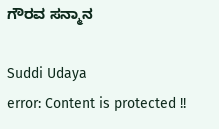ಗೌರವ ಸನ್ಮಾನ

Suddi Udaya
error: Content is protected !!